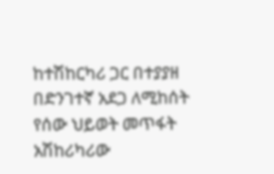ከተሽከርካሪ ጋር በተያያዘ በድንገተኛ አደጋ ለሚከሰት የሰው ህይወት መጥፋት አሽከሪካሪው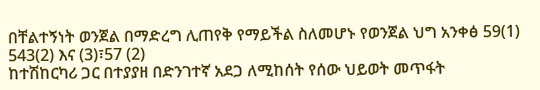በቸልተኝነት ወንጀል በማድረግ ሊጠየቅ የማይችል ስለመሆኑ የወንጀል ህግ አንቀፅ 59(1) 543(2) እና (3)፣57 (2)
ከተሽከርካሪ ጋር በተያያዘ በድንገተኛ አደጋ ለሚከሰት የሰው ህይወት መጥፋት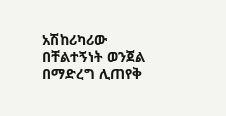አሽከሪካሪው በቸልተኝነት ወንጀል በማድረግ ሊጠየቅ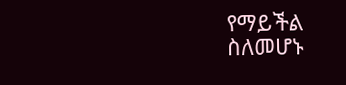የማይችል ስለመሆኑ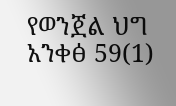የወንጀል ህግ አንቀፅ 59(1)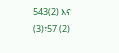543(2) እና (3)፣57 (2)